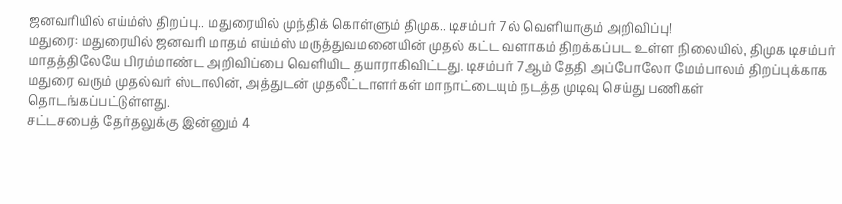ஜனவரியில் எய்ம்ஸ் திறப்பு.. மதுரையில் முந்திக் கொள்ளும் திமுக.. டிசம்பர் 7ல் வெளியாகும் அறிவிப்பு!
மதுரை: மதுரையில் ஜனவரி மாதம் எய்ம்ஸ் மருத்துவமனையின் முதல் கட்ட வளாகம் திறக்கப்பட உள்ள நிலையில், திமுக டிசம்பர் மாதத்திலேயே பிரம்மாண்ட அறிவிப்பை வெளியிட தயாராகிவிட்டது. டிசம்பர் 7ஆம் தேதி அப்போலோ மேம்பாலம் திறப்புக்காக மதுரை வரும் முதல்வர் ஸ்டாலின், அத்துடன் முதலீட்டாளர்கள் மாநாட்டையும் நடத்த முடிவு செய்து பணிகள் தொடங்கப்பட்டுள்ளது.
சட்டசபைத் தேர்தலுக்கு இன்னும் 4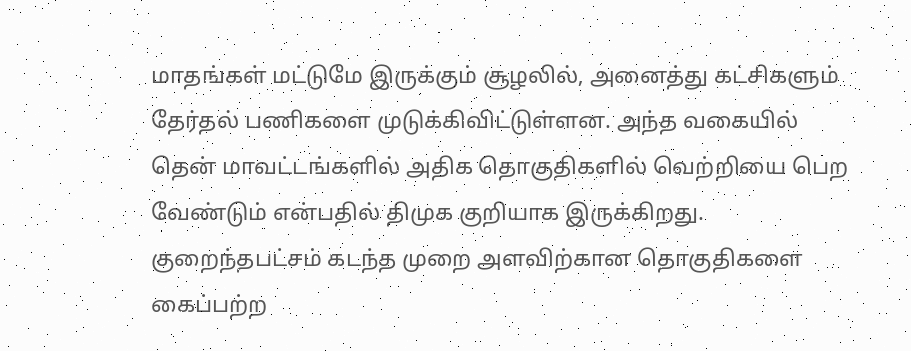மாதங்கள் மட்டுமே இருக்கும் சூழலில், அனைத்து கட்சிகளும் தேர்தல் பணிகளை முடுக்கிவிட்டுள்ளன. அந்த வகையில் தென் மாவட்டங்களில் அதிக தொகுதிகளில் வெற்றியை பெற வேண்டும் என்பதில் திமுக குறியாக இருக்கிறது. குறைந்தபட்சம் கடந்த முறை அளவிற்கான தொகுதிகளை கைப்பற்ற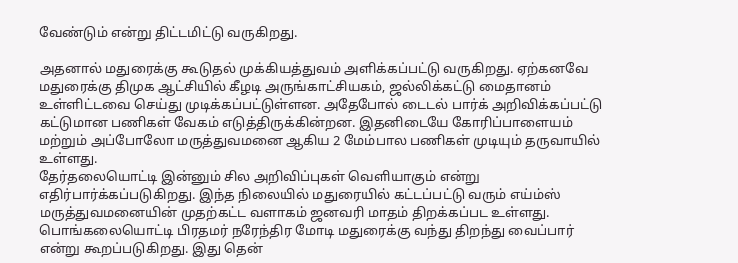வேண்டும் என்று திட்டமிட்டு வருகிறது.

அதனால் மதுரைக்கு கூடுதல் முக்கியத்துவம் அளிக்கப்பட்டு வருகிறது. ஏற்கனவே மதுரைக்கு திமுக ஆட்சியில் கீழடி அருங்காட்சியகம், ஜல்லிக்கட்டு மைதானம் உள்ளிட்டவை செய்து முடிக்கப்பட்டுள்ளன. அதேபோல் டைடல் பார்க் அறிவிக்கப்பட்டு கட்டுமான பணிகள் வேகம் எடுத்திருக்கின்றன. இதனிடையே கோரிப்பாளையம் மற்றும் அப்போலோ மருத்துவமனை ஆகிய 2 மேம்பால பணிகள் முடியும் தருவாயில் உள்ளது.
தேர்தலையொட்டி இன்னும் சில அறிவிப்புகள் வெளியாகும் என்று எதிர்பார்க்கப்படுகிறது. இந்த நிலையில் மதுரையில் கட்டப்பட்டு வரும் எய்ம்ஸ் மருத்துவமனையின் முதற்கட்ட வளாகம் ஜனவரி மாதம் திறக்கப்பட உள்ளது. பொங்கலையொட்டி பிரதமர் நரேந்திர மோடி மதுரைக்கு வந்து திறந்து வைப்பார் என்று கூறப்படுகிறது. இது தென்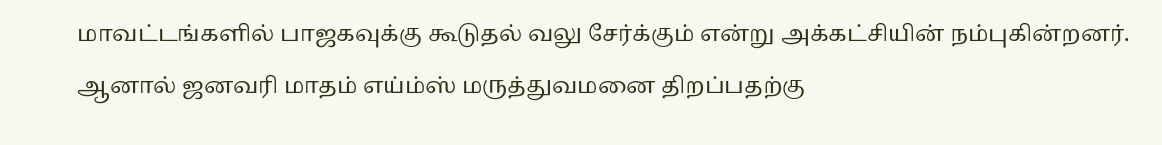மாவட்டங்களில் பாஜகவுக்கு கூடுதல் வலு சேர்க்கும் என்று அக்கட்சியின் நம்புகின்றனர்.
ஆனால் ஜனவரி மாதம் எய்ம்ஸ் மருத்துவமனை திறப்பதற்கு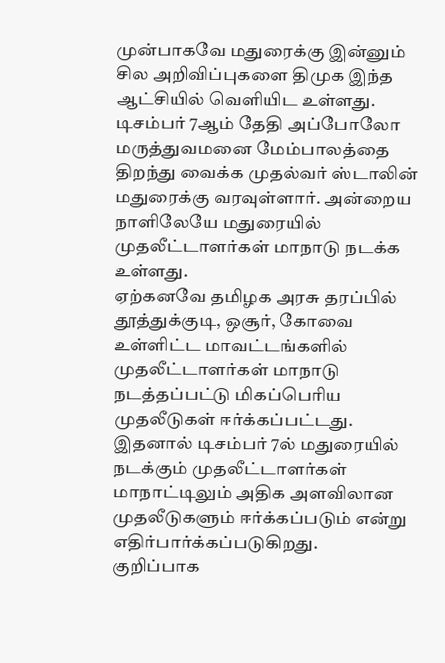முன்பாகவே மதுரைக்கு இன்னும் சில அறிவிப்புகளை திமுக இந்த ஆட்சியில் வெளியிட உள்ளது. டிசம்பர் 7ஆம் தேதி அப்போலோ மருத்துவமனை மேம்பாலத்தை திறந்து வைக்க முதல்வர் ஸ்டாலின் மதுரைக்கு வரவுள்ளார். அன்றைய நாளிலேயே மதுரையில் முதலீட்டாளர்கள் மாநாடு நடக்க உள்ளது.
ஏற்கனவே தமிழக அரசு தரப்பில் தூத்துக்குடி, ஒசூர், கோவை உள்ளிட்ட மாவட்டங்களில் முதலீட்டாளர்கள் மாநாடு நடத்தப்பட்டு மிகப்பெரிய முதலீடுகள் ஈர்க்கப்பட்டது. இதனால் டிசம்பர் 7ல் மதுரையில் நடக்கும் முதலீட்டாளர்கள் மாநாட்டிலும் அதிக அளவிலான முதலீடுகளும் ஈர்க்கப்படும் என்று எதிர்பார்க்கப்படுகிறது.
குறிப்பாக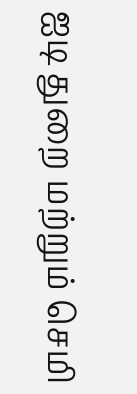ஐடி துறை மற்றும் செமி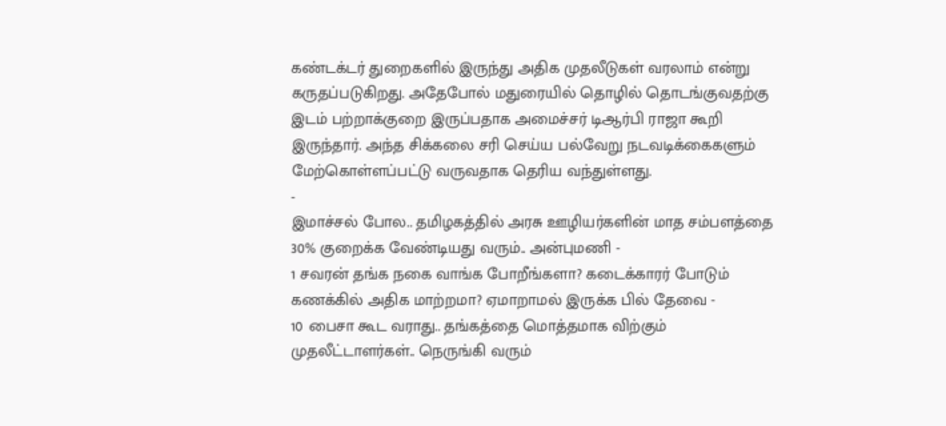கண்டக்டர் துறைகளில் இருந்து அதிக முதலீடுகள் வரலாம் என்று கருதப்படுகிறது. அதேபோல் மதுரையில் தொழில் தொடங்குவதற்கு இடம் பற்றாக்குறை இருப்பதாக அமைச்சர் டிஆர்பி ராஜா கூறி இருந்தார். அந்த சிக்கலை சரி செய்ய பல்வேறு நடவடிக்கைகளும் மேற்கொள்ளப்பட்டு வருவதாக தெரிய வந்துள்ளது.
-
இமாச்சல் போல.. தமிழகத்தில் அரசு ஊழியர்களின் மாத சம்பளத்தை 30% குறைக்க வேண்டியது வரும்.. அன்புமணி -
1 சவரன் தங்க நகை வாங்க போறீங்களா? கடைக்காரர் போடும் கணக்கில் அதிக மாற்றமா? ஏமாறாமல் இருக்க பில் தேவை -
10 பைசா கூட வராது.. தங்கத்தை மொத்தமாக விற்கும் முதலீட்டாளர்கள்.. நெருங்கி வரும்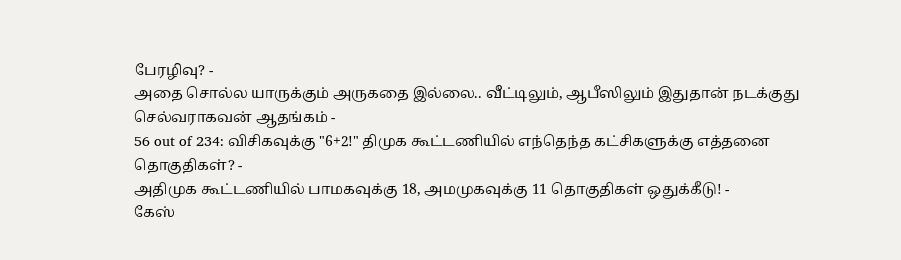பேரழிவு? -
அதை சொல்ல யாருக்கும் அருகதை இல்லை.. வீட்டிலும், ஆபீஸிலும் இதுதான் நடக்குது செல்வராகவன் ஆதங்கம் -
56 out of 234: விசிகவுக்கு "6+2!" திமுக கூட்டணியில் எந்தெந்த கட்சிகளுக்கு எத்தனை தொகுதிகள்? -
அதிமுக கூட்டணியில் பாமகவுக்கு 18, அமமுகவுக்கு 11 தொகுதிகள் ஒதுக்கீடு! -
கேஸ்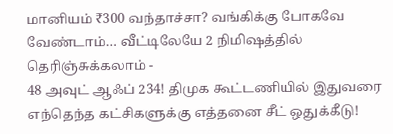மானியம் ₹300 வந்தாச்சா? வங்கிக்கு போகவே வேண்டாம்… வீட்டிலேயே 2 நிமிஷத்தில் தெரிஞ்சுக்கலாம் -
48 அவுட் ஆஃப் 234! திமுக கூட்டணியில் இதுவரை எந்தெந்த கட்சிகளுக்கு எத்தனை சீட் ஒதுக்கீடு!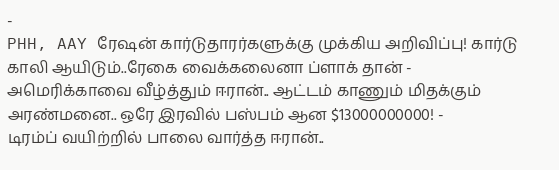-
PHH, AAY ரேஷன் கார்டுதாரர்களுக்கு முக்கிய அறிவிப்பு! கார்டு காலி ஆயிடும்..ரேகை வைக்கலைனா ப்ளாக் தான் -
அமெரிக்காவை வீழ்த்தும் ஈரான்.. ஆட்டம் காணும் மிதக்கும் அரண்மனை.. ஒரே இரவில் பஸ்பம் ஆன $13000000000! -
டிரம்ப் வயிற்றில் பாலை வார்த்த ஈரான்..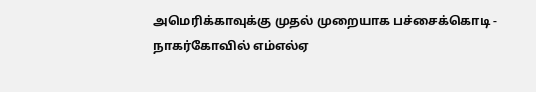அமெரிக்காவுக்கு முதல் முறையாக பச்சைக்கொடி -
நாகர்கோவில் எம்எல்ஏ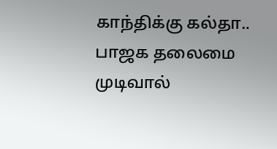காந்திக்கு கல்தா.. பாஜக தலைமை முடிவால்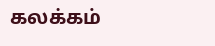கலக்கம்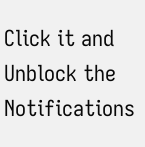Click it and Unblock the Notifications